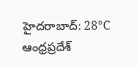హైదరాబాద్: 28°C
ఆంధ్రప్రదేశ్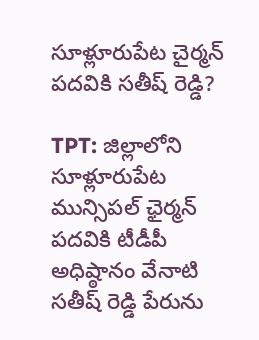సూళ్లూరుపేట చైర్మన్ పదవికి సతీష్ రెడ్డి?

TPT: జిల్లాలోని సూళ్లూరుపేట మున్సిపల్ ఛైర్మన్ పదవికి టీడీపీ అధిష్ఠానం వేనాటి సతీష్ రెడ్డి పేరును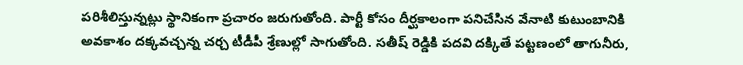పరిశీలిస్తున్నట్లు స్థానికంగా ప్రచారం జరుగుతోంది. పార్టీ కోసం దీర్ఘకాలంగా పనిచేసిన వేనాటి కుటుంబానికి అవకాశం దక్కవచ్చన్న చర్చ టీడీపీ శ్రేణుల్లో సాగుతోంది. సతీష్ రెడ్డికి పదవి దక్కితే పట్టణంలో తాగునీరు,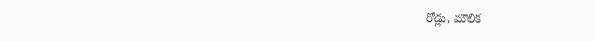రోడ్లు, మౌలిక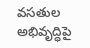వసతుల అభివృద్ధిపై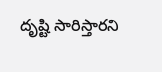దృష్టి సారిస్తారని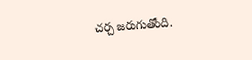చర్చ జరుగుతోంది.